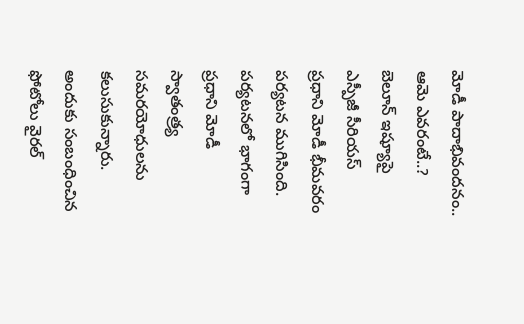మోడీ పాదాభివందనం.. ఆమె ఎవరంటే..? బెలూన్ ఇష్యూపై ఎస్పీజీ సీరియస్
ప్రధాని మోడీ భీమవరం పర్యటన ముగిసింది. పర్యటనలో భాగంగా ప్రధాని మోడీ స్వాతంత్ర్య సమరయోధులను కలుసుకున్నారు. అందుకు సంబంధించిన ఫోటోలు వైరల్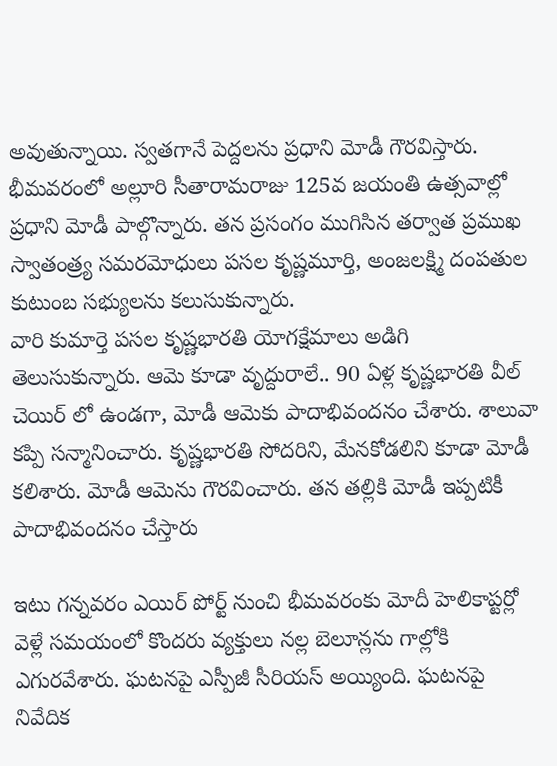అవుతున్నాయి. స్వతగానే పెద్దలను ప్రధాని మోడీ గౌరవిస్తారు. భీమవరంలో అల్లూరి సీతారామరాజు 125వ జయంతి ఉత్సవాల్లో ప్రధాని మోడీ పాల్గొన్నారు. తన ప్రసంగం ముగిసిన తర్వాత ప్రముఖ స్వాతంత్ర్య సమరమోధులు పసల కృష్ణమూర్తి, అంజలక్ష్మి దంపతుల కుటుంబ సభ్యులను కలుసుకున్నారు.
వారి కుమార్తె పసల కృష్ణభారతి యోగక్షేమాలు అడిగి తెలుసుకున్నారు. ఆమె కూడా వృద్దురాలే.. 90 ఏళ్ల కృష్ణభారతి వీల్ చెయిర్ లో ఉండగా, మోడీ ఆమెకు పాదాభివందనం చేశారు. శాలువా కప్పి సన్మానించారు. కృష్ణభారతి సోదరిని, మేనకోడలిని కూడా మోడీ కలిశారు. మోడీ ఆమెను గౌరవించారు. తన తల్లికి మోడీ ఇప్పటికీ పాదాభివందనం చేస్తారు

ఇటు గన్నవరం ఎయిర్ పోర్ట్ నుంచి భీమవరంకు మోదీ హెలికాప్టర్లో వెళ్లే సమయంలో కొందరు వ్యక్తులు నల్ల బెలూన్లను గాల్లోకి ఎగురవేశారు. ఘటనపై ఎస్పీజీ సీరియస్ అయ్యింది. ఘటనపై నివేదిక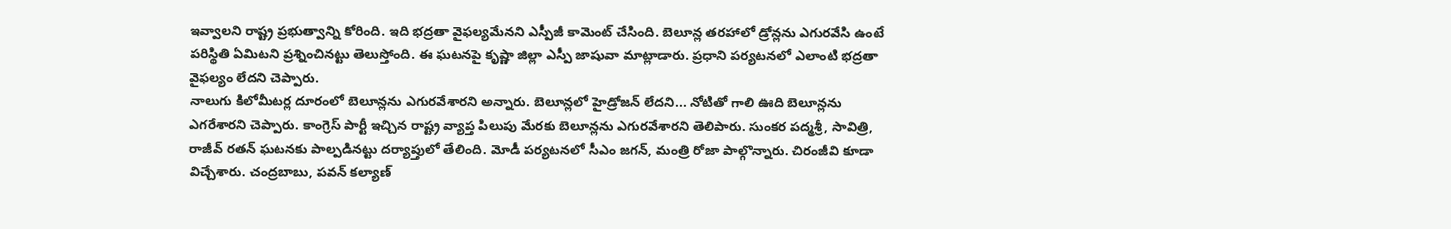ఇవ్వాలని రాష్ట్ర ప్రభుత్వాన్ని కోరింది. ఇది భద్రతా వైఫల్యమేనని ఎస్పీజీ కామెంట్ చేసింది. బెలూన్ల తరహాలో డ్రోన్లను ఎగురవేసి ఉంటే పరిస్థితి ఏమిటని ప్రశ్నించినట్టు తెలుస్తోంది. ఈ ఘటనపై కృష్ణా జిల్లా ఎస్పీ జాషువా మాట్లాడారు. ప్రధాని పర్యటనలో ఎలాంటి భద్రతా వైఫల్యం లేదని చెప్పారు.
నాలుగు కిలోమీటర్ల దూరంలో బెలూన్లను ఎగురవేశారని అన్నారు. బెలూన్లలో హైడ్రోజన్ లేదని... నోటితో గాలి ఊది బెలూన్లను ఎగరేశారని చెప్పారు. కాంగ్రెస్ పార్టీ ఇచ్చిన రాష్ట్ర వ్యాప్త పిలుపు మేరకు బెలూన్లను ఎగురవేశారని తెలిపారు. సుంకర పద్మశ్రీ, సావిత్రి, రాజీవ్ రతన్ ఘటనకు పాల్పడినట్టు దర్యాప్తులో తేలింది. మోడీ పర్యటనలో సీఎం జగన్, మంత్రి రోజా పాల్గొన్నారు. చిరంజీవి కూడా విచ్చేశారు. చంద్రబాబు, పవన్ కల్యాణ్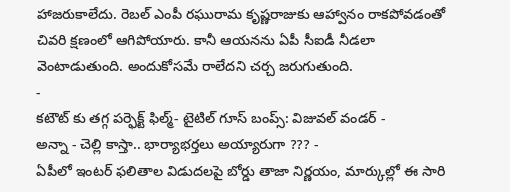హాజరుకాలేదు. రెబల్ ఎంపీ రఘురామ కృష్ణరాజుకు ఆహ్వానం రాకపోవడంతో చివరి క్షణంలో ఆగిపోయారు. కానీ ఆయనను ఏపీ సీఐడీ నీడలా వెంటాడుతుంది. అందుకోసమే రాలేదని చర్చ జరుగుతుంది.
-
కటౌట్ కు తగ్గ పర్ఫెక్ట్ ఫిల్మ్- టైటిల్ గూస్ బంప్స్: విజువల్ వండర్ -
అన్నా - చెల్లి కాస్తా.. భార్యాభర్తలు అయ్యారుగా ??? -
ఏపీలో ఇంటర్ ఫలితాల విడుదలపై బోర్డు తాజా నిర్ణయం, మార్కుల్లో ఈ సారి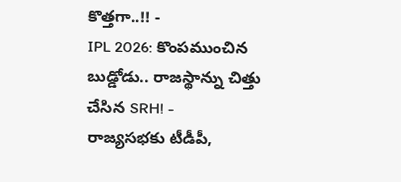కొత్తగా..!! -
IPL 2026: కొంపముంచిన బుడ్డోడు.. రాజస్థాన్ను చిత్తు చేసిన SRH! -
రాజ్యసభకు టీడీపీ,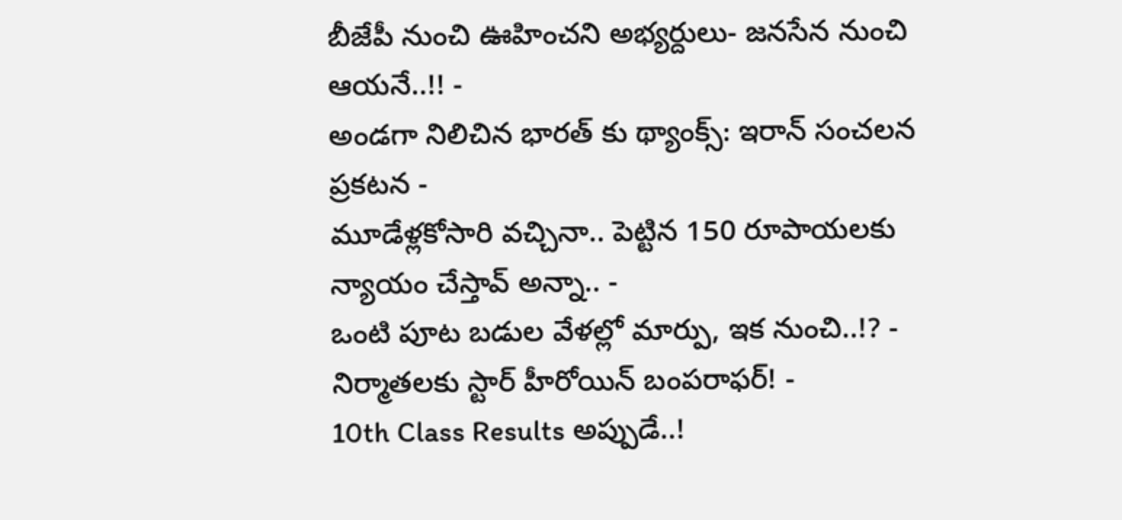బీజేపీ నుంచి ఊహించని అభ్యర్దులు- జనసేన నుంచి ఆయనే..!! -
అండగా నిలిచిన భారత్ కు థ్యాంక్స్: ఇరాన్ సంచలన ప్రకటన -
మూడేళ్లకోసారి వచ్చినా.. పెట్టిన 150 రూపాయలకు న్యాయం చేస్తావ్ అన్నా.. -
ఒంటి పూట బడుల వేళల్లో మార్పు, ఇక నుంచి..!? -
నిర్మాతలకు స్టార్ హీరోయిన్ బంపరాఫర్! -
10th Class Results అప్పుడే..!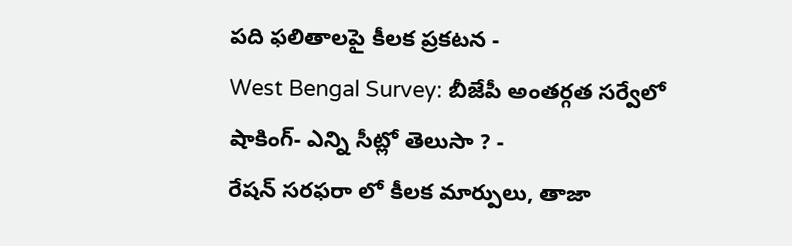పది ఫలితాలపై కీలక ప్రకటన -
West Bengal Survey: బీజేపీ అంతర్గత సర్వేలో షాకింగ్- ఎన్ని సీట్లో తెలుసా ? -
రేషన్ సరఫరా లో కీలక మార్పులు, తాజా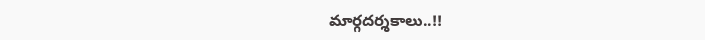మార్గదర్శకాలు..!!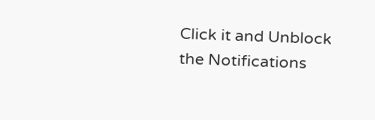Click it and Unblock the Notifications